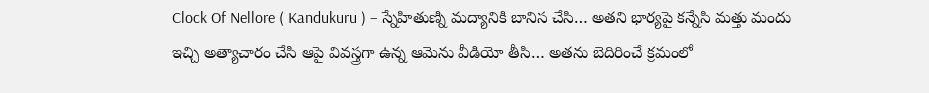Clock Of Nellore ( Kandukuru ) – స్నేహితుణ్ని మద్యానికి బానిస చేసి… అతని భార్యపై కన్నేసి మత్తు మందు ఇచ్చి అత్యాచారం చేసి ఆపై వివస్త్రగా ఉన్న ఆమెను వీడియో తీసి… అతను బెదిరించే క్రమంలో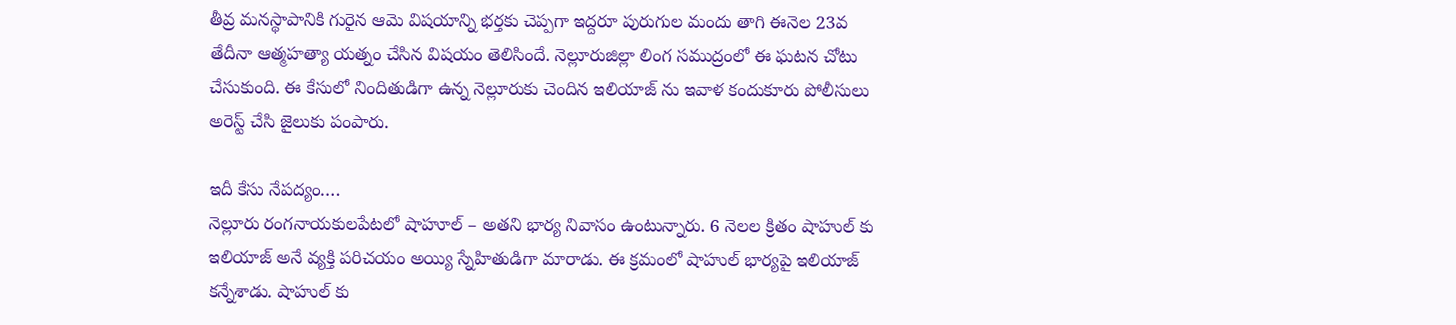తీవ్ర మనస్థాపానికి గురైన ఆమె విషయాన్ని భర్తకు చెప్పగా ఇద్దరూ పురుగుల మందు తాగి ఈనెల 23వ తేదీనా ఆత్మహత్యా యత్నం చేసిన విషయం తెలిసిందే. నెల్లూరుజిల్లా లింగ సముద్రంలో ఈ ఘటన చోటు చేసుకుంది. ఈ కేసులో నిందితుడిగా ఉన్న నెల్లూరుకు చెందిన ఇలియాజ్ ను ఇవాళ కందుకూరు పోలీసులు అరెస్ట్ చేసి జైలుకు పంపారు.

ఇదీ కేసు నేపద్యం….
నెల్లూరు రంగనాయకులపేటలో షాహూల్ – అతని భార్య నివాసం ఉంటున్నారు. 6 నెలల క్రితం షాహుల్ కు ఇలియాజ్ అనే వ్యక్తి పరిచయం అయ్యి స్నేహితుడిగా మారాడు. ఈ క్రమంలో షాహుల్ భార్యపై ఇలియాజ్ కన్నేశాడు. షాహుల్ కు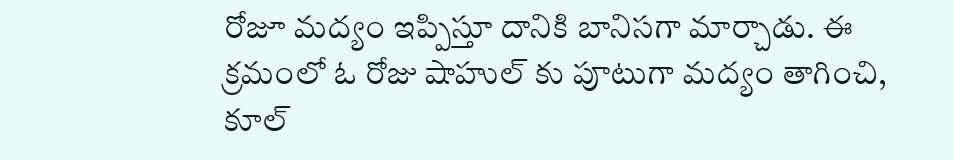రోజూ మద్యం ఇప్పిస్తూ దానికి బానిసగా మార్చాడు. ఈ క్రమంలో ఓ రోజు షాహుల్ కు పూటుగా మద్యం తాగించి, కూల్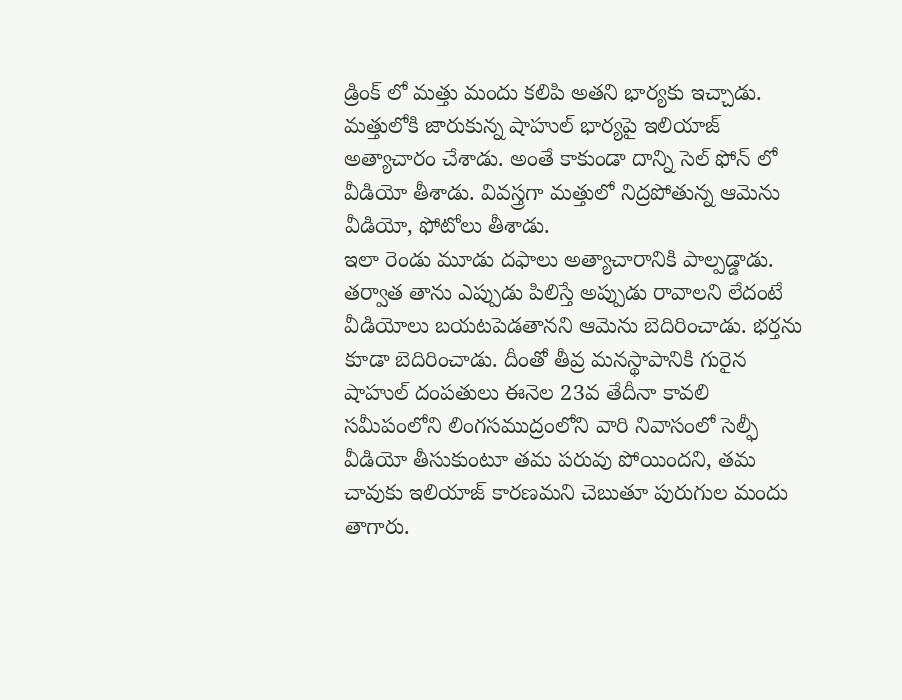డ్రింక్ లో మత్తు మందు కలిపి అతని భార్యకు ఇచ్చాడు. మత్తులోకి జారుకున్న షాహుల్ భార్యపై ఇలియాజ్ అత్యాచారం చేశాడు. అంతే కాకుండా దాన్ని సెల్ ఫోన్ లో వీడియో తీశాడు. వివస్త్రగా మత్తులో నిద్రపోతున్న ఆమెను వీడియో, ఫోటోలు తీశాడు.
ఇలా రెండు మూడు దఫాలు అత్యాచారానికి పాల్పడ్డాడు. తర్వాత తాను ఎప్పుడు పిలిస్తే అప్పుడు రావాలని లేదంటే వీడియోలు బయటపెడతానని ఆమెను బెదిరించాడు. భర్తను కూడా బెదిరించాడు. దీంతో తీవ్ర మనస్థాపానికి గురైన షాహుల్ దంపతులు ఈనెల 23వ తేదీనా కావలి సమీపంలోని లింగసముద్రంలోని వారి నివాసంలో సెల్ఫీ వీడియో తీసుకుంటూ తమ పరువు పోయిందని, తమ చావుకు ఇలియాజ్ కారణమని చెబుతూ పురుగుల మందు తాగారు.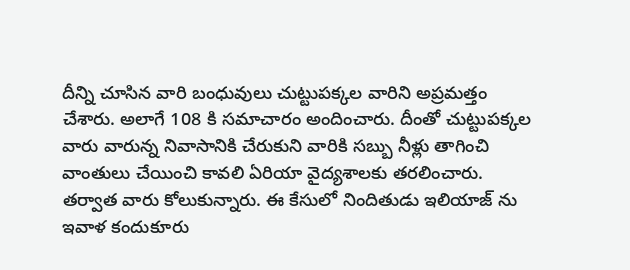దీన్ని చూసిన వారి బంధువులు చుట్టుపక్కల వారిని అప్రమత్తం చేశారు. అలాగే 108 కి సమాచారం అందించారు. దీంతో చుట్టుపక్కల వారు వారున్న నివాసానికి చేరుకుని వారికి సబ్బు నీళ్లు తాగించి వాంతులు చేయించి కావలి ఏరియా వైద్యశాలకు తరలించారు. తర్వాత వారు కోలుకున్నారు. ఈ కేసులో నిందితుడు ఇలియాజ్ ను ఇవాళ కందుకూరు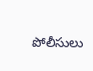పోలీసులు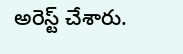అరెస్ట్ చేశారు.